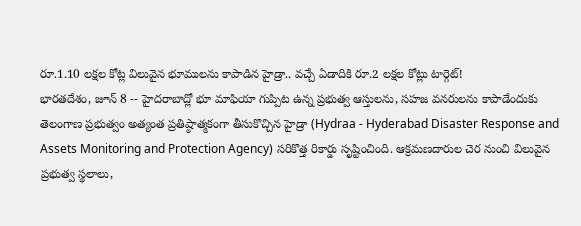రూ.1.10 లక్షల కోట్ల విలువైన భూములను కాపాడిన హైడ్రా.. వచ్చే ఏడాదికి రూ.2 లక్షల కోట్లు టార్గెట్!
భారతదేశం, జూన్ 8 -- హైదరాబాద్లో భూ మాఫియా గుప్పిట ఉన్న ప్రభుత్వ ఆస్తులను, సహజ వనరులను కాపాడేందుకు తెలంగాణ ప్రభుత్వం అత్యంత ప్రతిష్ఠాత్మకంగా తీసుకొచ్చిన హైడ్రా (Hydraa - Hyderabad Disaster Response and Assets Monitoring and Protection Agency) సరికొత్త రికార్డు సృష్టించింది. ఆక్రమణదారుల చెర నుంచి విలువైన ప్రభుత్వ స్థలాలు,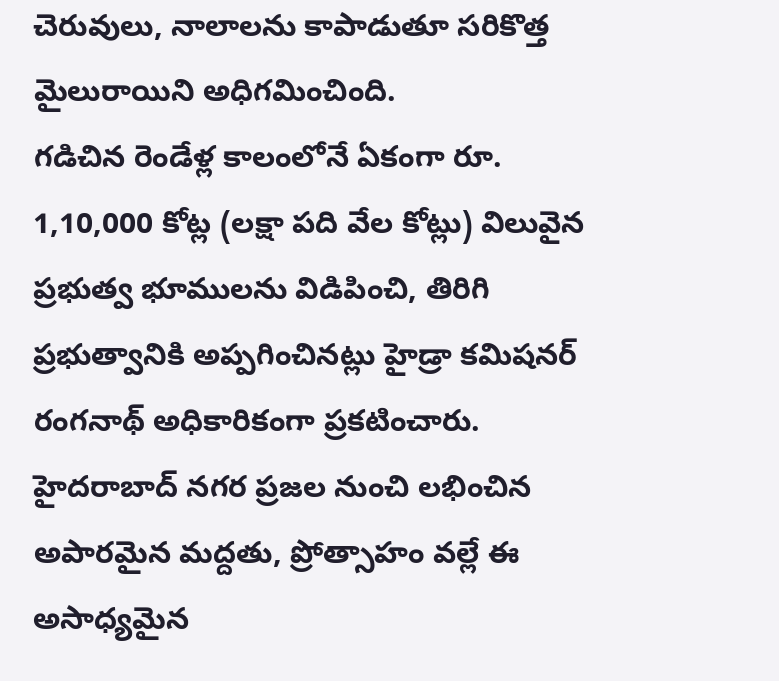చెరువులు, నాలాలను కాపాడుతూ సరికొత్త మైలురాయిని అధిగమించింది.
గడిచిన రెండేళ్ల కాలంలోనే ఏకంగా రూ. 1,10,000 కోట్ల (లక్షా పది వేల కోట్లు) విలువైన ప్రభుత్వ భూములను విడిపించి, తిరిగి ప్రభుత్వానికి అప్పగించినట్లు హైడ్రా కమిషనర్ రంగనాథ్ అధికారికంగా ప్రకటించారు.
హైదరాబాద్ నగర ప్రజల నుంచి లభించిన అపారమైన మద్దతు, ప్రోత్సాహం వల్లే ఈ అసాధ్యమైన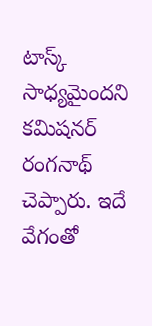టాస్క్ సాధ్యమైందని కమిషనర్ రంగనాథ్ చెప్పారు. ఇదే వేగంతో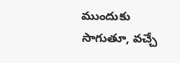ముందుకు సాగుతూ, వచ్చే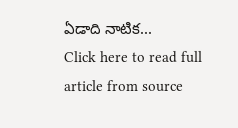ఏడాది నాటిక...
Click here to read full article from source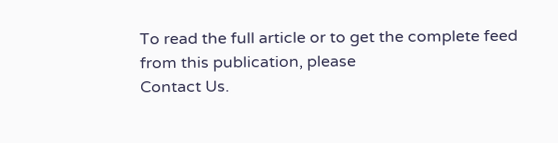To read the full article or to get the complete feed from this publication, please
Contact Us.